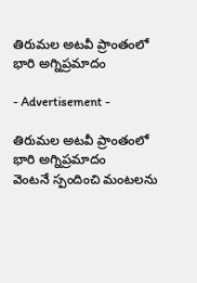తిరుమల అటవీ ప్రాంతంలో భారి అగ్నిప్రమాదం

- Advertisement -

తిరుమల అటవీ ప్రాంతంలో భారి అగ్నిప్రమాదం
వెంటనే స్పందించి మంటలను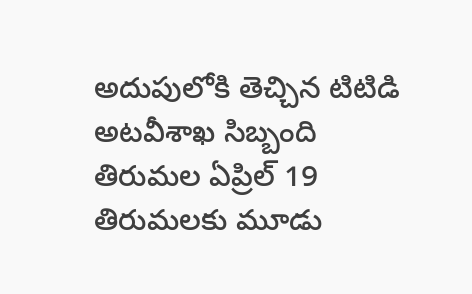అదుపులోకి తెచ్చిన టిటిడి అటవీశాఖ సిబ్బంది
తిరుమల ఏప్రిల్ 19
తిరుమలకు మూడు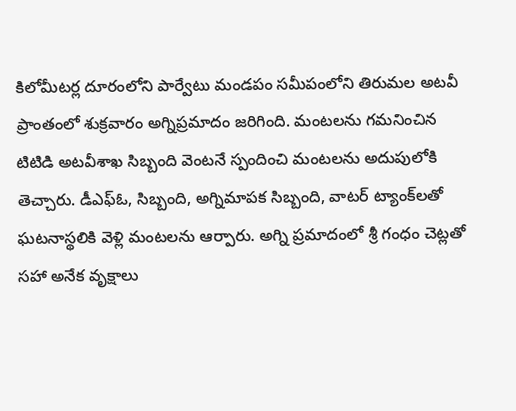కిలోమీటర్ల దూరంలోని పార్వేటు మండపం సమీపంలోని తిరుమల అటవీ ప్రాంతంలో శుక్రవారం అగ్నిప్రమాదం జరిగింది. మంటలను గమనించిన టిటిడి అటవీశాఖ సిబ్బంది వెంటనే స్పందించి మంటలను అదుపులోకి తెచ్చారు. డీఎఫ్‌ఓ, సిబ్బంది, అగ్నిమాపక సిబ్బంది, వాటర్‌ ట్యాంక్‌లతో ఘటనాస్థలికి వెళ్లి మంటలను ఆర్పారు. అగ్ని ప్రమాదంలో శ్రీ గంధం చెట్లతో సహా అనేక వృక్షాలు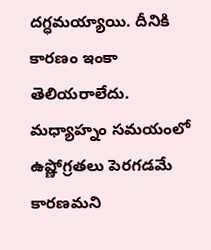దగ్ధమయ్యాయి. దీనికి కారణం ఇంకా తెలియరాలేదు. మధ్యాహ్నం సమయంలో ఉష్ణోగ్రతలు పెరగడమే కారణమని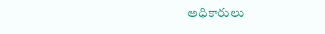అధికారులు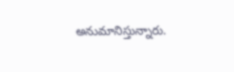అనుమానిస్తున్నారు.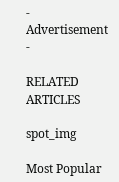- Advertisement -

RELATED ARTICLES

spot_img

Most Popular